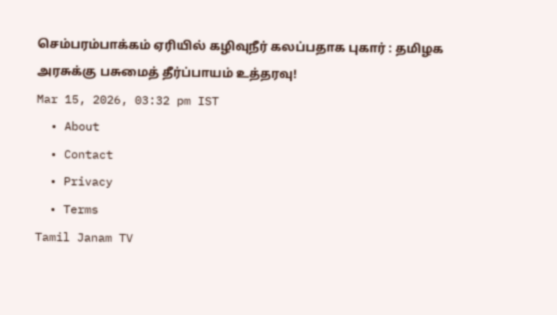செம்பரம்பாக்கம் ஏரியில் கழிவுநீர் கலப்பதாக புகார் : தமிழக அரசுக்கு பசுமைத் தீர்ப்பாயம் உத்தரவு!
Mar 15, 2026, 03:32 pm IST
  • About
  • Contact
  • Privacy
  • Terms
Tamil Janam TV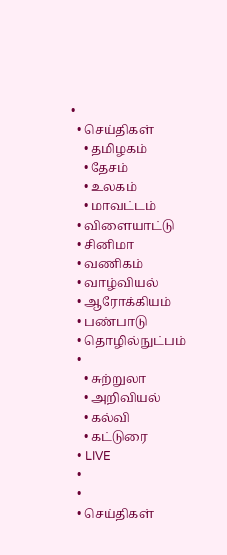•
  • செய்திகள்
    • தமிழகம்
    • தேசம்
    • உலகம்
    • மாவட்டம்
  • விளையாட்டு
  • சினிமா
  • வணிகம்
  • வாழ்வியல்
  • ஆரோக்கியம்
  • பண்பாடு
  • தொழில்நுட்பம்
  •
    • சுற்றுலா
    • அறிவியல்
    • கல்வி
    • கட்டுரை
  • LIVE
  •
  •
  • செய்திகள்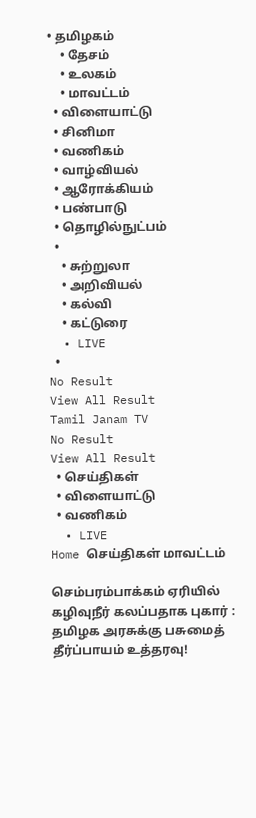• தமிழகம்
    • தேசம்
    • உலகம்
    • மாவட்டம்
  • விளையாட்டு
  • சினிமா
  • வணிகம்
  • வாழ்வியல்
  • ஆரோக்கியம்
  • பண்பாடு
  • தொழில்நுட்பம்
  •
    • சுற்றுலா
    • அறிவியல்
    • கல்வி
    • கட்டுரை
  • LIVE
  •
No Result
View All Result
Tamil Janam TV
No Result
View All Result
  • செய்திகள்
  • விளையாட்டு
  • வணிகம்
  • LIVE
Home செய்திகள் மாவட்டம்

செம்பரம்பாக்கம் ஏரியில் கழிவுநீர் கலப்பதாக புகார் : தமிழக அரசுக்கு பசுமைத் தீர்ப்பாயம் உத்தரவு!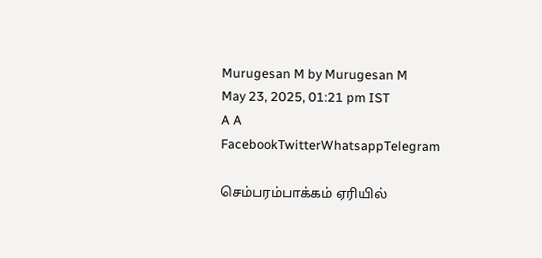Murugesan M by Murugesan M
May 23, 2025, 01:21 pm IST
A A
FacebookTwitterWhatsappTelegram

செம்பரம்பாக்கம் ஏரியில்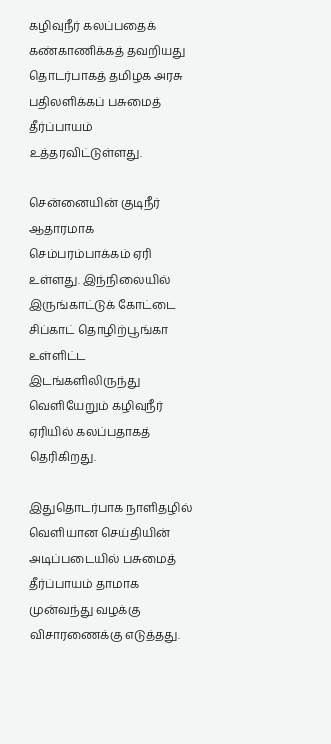கழிவுநீர் கலப்பதைக் கண்காணிக்கத் தவறியது தொடர்பாகத் தமிழக அரசு பதிலளிக்கப் பசுமைத் தீர்ப்பாயம் உத்தரவிட்டுள்ளது.

சென்னையின் குடிநீர் ஆதாரமாக செம்பரம்பாக்கம் ஏரி உள்ளது. இந்நிலையில் இருங்காட்டுக் கோட்டை சிப்காட் தொழிற்பூங்கா உள்ளிட்ட இடங்களிலிருந்து வெளியேறும் கழிவுநீர் ஏரியில் கலப்பதாகத் தெரிகிறது.

இதுதொடர்பாக நாளிதழில் வெளியான செய்தியின் அடிப்படையில் பசுமைத் தீர்ப்பாயம் தாமாக முன்வந்து வழக்கு விசாரணைக்கு எடுத்தது.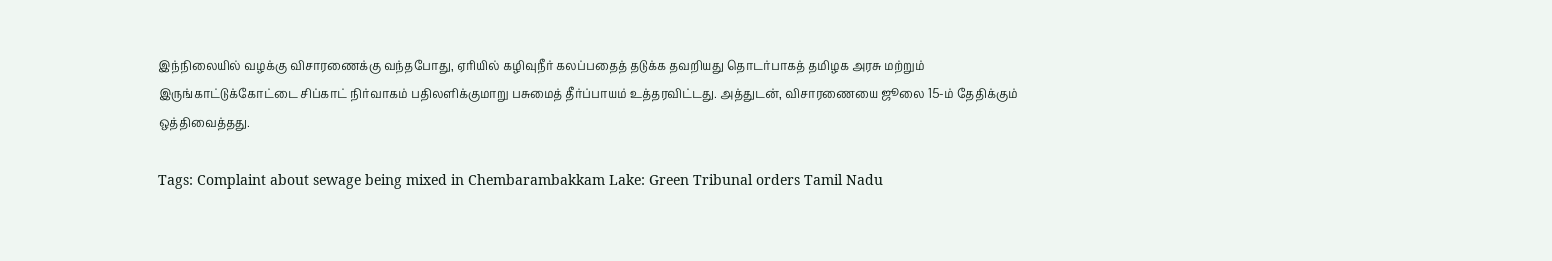இந்நிலையில் வழக்கு விசாரணைக்கு வந்தபோது, ஏரியில் கழிவுநீர் கலப்பதைத் தடுக்க தவறியது தொடர்பாகத் தமிழக அரசு மற்றும் இருங்காட்டுக்கோட்டை சிப்காட் நிர்வாகம் பதிலளிக்குமாறு பசுமைத் தீர்ப்பாயம் உத்தரவிட்டது. அத்துடன், விசாரணையை ஜூலை 15-ம் தேதிக்கும் ஒத்திவைத்தது.

Tags: Complaint about sewage being mixed in Chembarambakkam Lake: Green Tribunal orders Tamil Nadu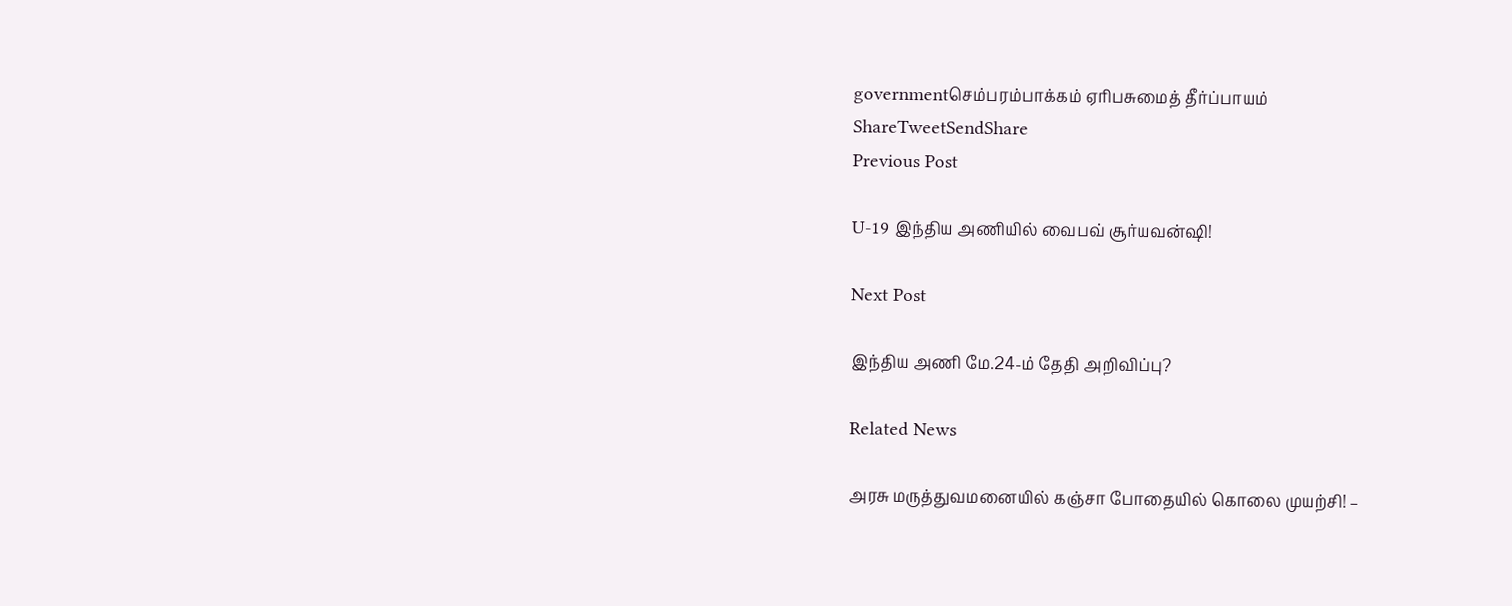governmentசெம்பரம்பாக்கம் ஏரிபசுமைத் தீர்ப்பாயம்
ShareTweetSendShare
Previous Post

U-19 இந்திய அணியில் வைபவ் சூர்யவன்ஷி!

Next Post

இந்திய அணி மே.24-ம் தேதி அறிவிப்பு?

Related News

அரசு மருத்துவமனையில் கஞ்சா போதையில் கொலை முயற்சி! –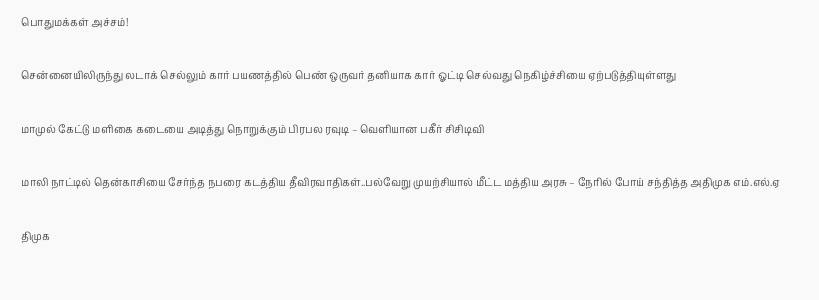பொதுமக்கள் அச்சம்!

சென்னையிலிருந்து லடாக் செல்லும் கார் பயணத்தில் பெண் ஒருவர் தனியாக கார் ஓட்டி செல்வது நெகிழ்ச்சியை ஏற்படுத்தியுள்ளது

மாமுல் கேட்டு மளிகை கடையை அடித்து நொறுக்கும் பிரபல ரவுடி – வெளியான பகீர் சிசிடிவி

மாலி நாட்டில் தென்காசியை சேர்ந்த நபரை கடத்திய தீவிரவாதிகள்..பல்வேறு முயற்சியால் மீட்ட மத்திய அரசு – நேரில் போய் சந்தித்த அதிமுக எம்.எல்.ஏ

திமுக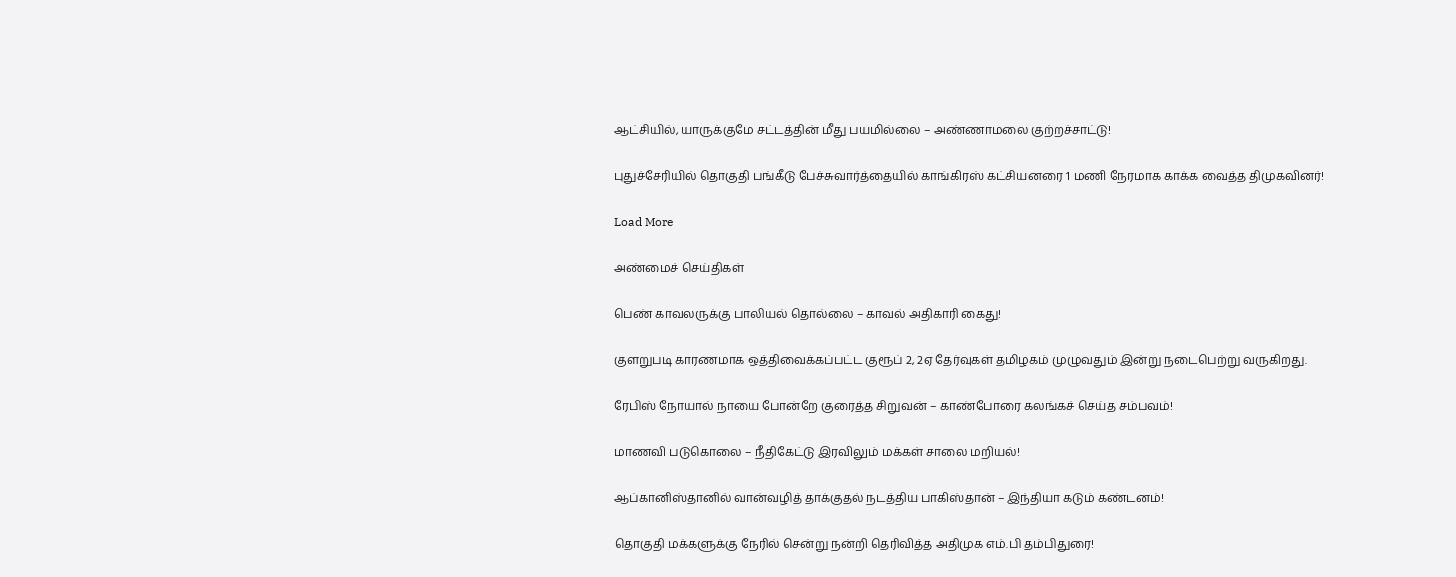ஆட்சியில், யாருக்குமே சட்டத்தின் மீது பயமில்லை – அண்ணாமலை குற்றச்சாட்டு!

புதுச்சேரியில் தொகுதி பங்கீடு பேச்சுவார்த்தையில் காங்கிரஸ் கட்சியனரை 1 மணி நேரமாக காக்க வைத்த திமுகவினர்!

Load More

அண்மைச் செய்திகள்

பெண் காவலருக்கு பாலியல் தொல்லை – காவல் அதிகாரி கைது!

குளறுபடி காரணமாக ஒத்திவைக்கப்பட்ட குரூப் 2, 2ஏ தேர்வுகள் தமிழகம் முழுவதும் இன்று நடைபெற்று வருகிறது.

ரேபிஸ் நோயால் நாயை போன்றே குரைத்த சிறுவன் – காண்போரை கலங்கச் செய்த சம்பவம்!

மாணவி படுகொலை – நீதிகேட்டு இரவிலும் மக்கள் சாலை மறியல்!

ஆப்கானிஸ்தானில் வான்வழித் தாக்குதல் நடத்திய பாகிஸ்தான் – இந்தியா கடும் கண்டனம்!

தொகுதி மக்களுக்கு நேரில் சென்று நன்றி தெரிவித்த அதிமுக எம்.பி தம்பிதுரை!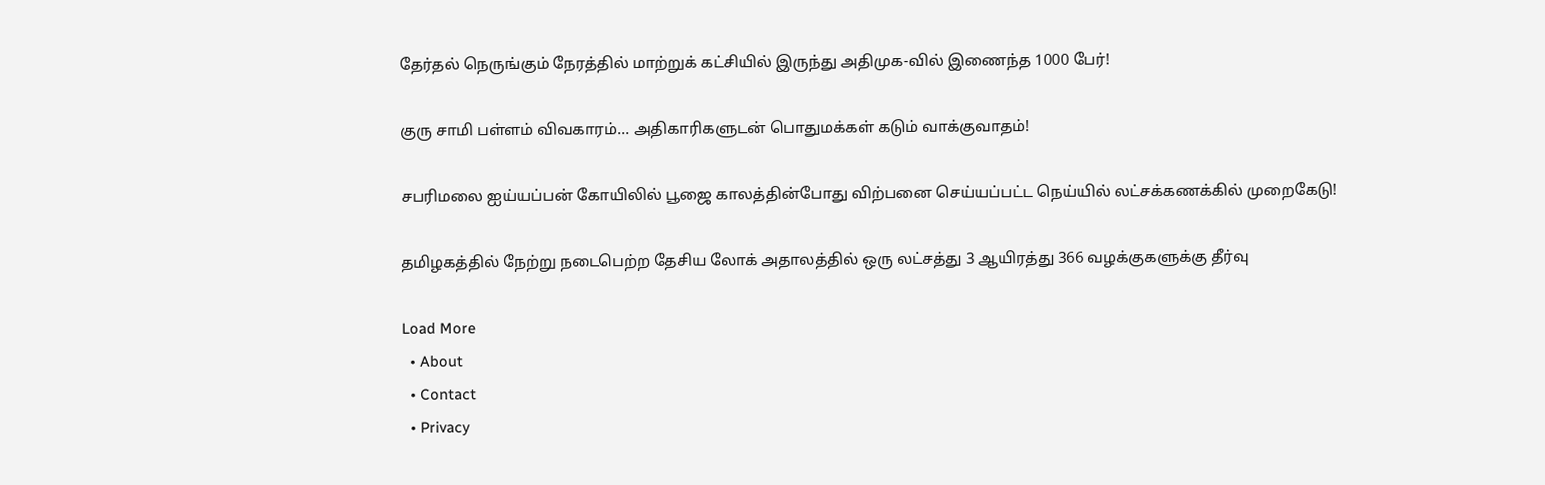தேர்தல் நெருங்கும் நேரத்தில் மாற்றுக் கட்சியில் இருந்து அதிமுக-வில் இணைந்த 1000 பேர்!

குரு சாமி பள்ளம் விவகாரம்… அதிகாரிகளுடன் பொதுமக்கள் கடும் வாக்குவாதம்!

சபரிமலை ஐய்யப்பன் கோயிலில் பூஜை காலத்தின்போது விற்பனை செய்யப்பட்ட நெய்யில் லட்சக்கணக்கில் முறைகேடு!

தமிழகத்தில் நேற்று நடைபெற்ற தேசிய லோக் அதாலத்தில் ஒரு லட்சத்து 3 ஆயிரத்து 366 வழக்குகளுக்கு தீர்வு

Load More
  • About
  • Contact
  • Privacy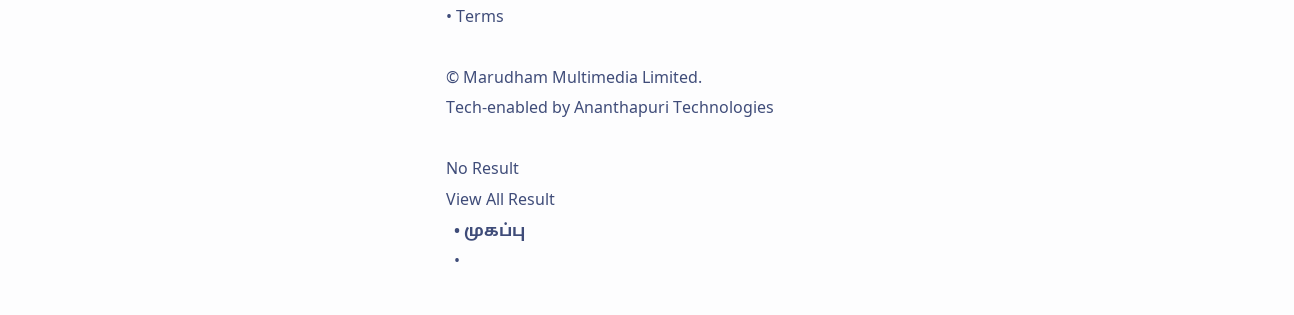• Terms

© Marudham Multimedia Limited.
Tech-enabled by Ananthapuri Technologies

No Result
View All Result
  • முகப்பு
  •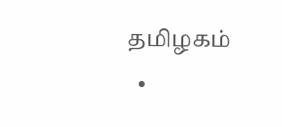தமிழகம்
  •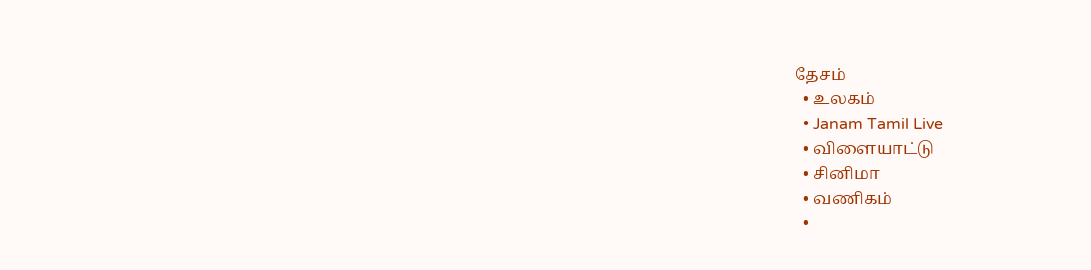தேசம்
  • உலகம்
  • Janam Tamil Live
  • விளையாட்டு
  • சினிமா
  • வணிகம்
  •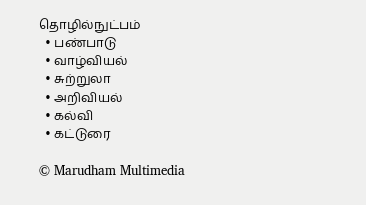தொழில்நுட்பம்
  • பண்பாடு
  • வாழ்வியல்
  • சுற்றுலா
  • அறிவியல்
  • கல்வி
  • கட்டுரை

© Marudham Multimedia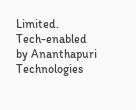Limited.
Tech-enabled by Ananthapuri Technologies